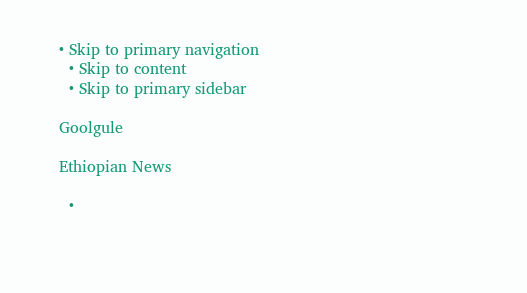• Skip to primary navigation
  • Skip to content
  • Skip to primary sidebar

Goolgule

Ethiopian News

  •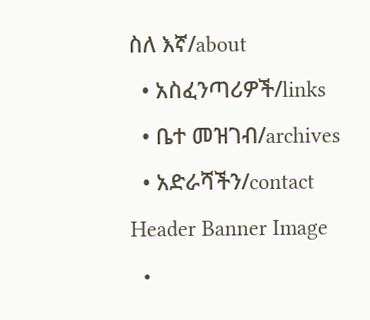ስለ እኛ/about
  • አስፈንጣሪዎች/links
  • ቤተ መዝገብ/archives
  • አድራሻችን/contact
Header Banner Image
  •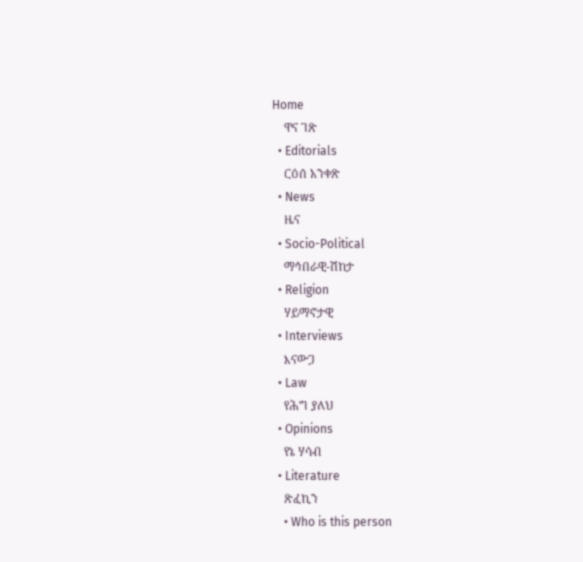Home
    ዋና ገጽ
  • Editorials
    ርዕሰ አንቀጽ
  • News
    ዜና
  • Socio-Political
    ማኅበራዊ-ሽከታ
  • Religion
    ሃይማኖታዊ
  • Interviews
    እናውጋ
  • Law
    የሕግ ያለህ
  • Opinions
    የኔ ሃሳብ
  • Literature
    ጽፈኪን
    • Who is this person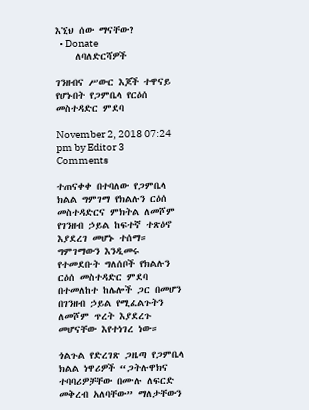እኚህ ሰው ማናቸው?
  • Donate
    ለባለድርሻዎች

ገንዘብና ሥውር እጆች ተዋናይ የሆኑበት የጋምቤላ የርዕሰ መስተዳድር ምደባ

November 2, 2018 07:24 pm by Editor 3 Comments

ተጠናቀቀ በተባለው የጋምቤላ ክልል ግምገማ የክልሉን ርዕሰ መስተዳድርና ምክትል ለመሾም የገንዘብ ኃይል ከፍተኛ ተጽዕኖ እያደረገ መሆኑ ተሰማ። ግምገማውን እንዲመሩ የተመደቡት ግለሰቦች የክልሉን ርዕሰ መስተዳድር ምደባ በተመለከተ ከሌሎች ጋር በመሆን በገንዘብ ኃይል የሚፈልጉትን ለመሾም ጥረት እያደረጉ መሆናቸው እየተነገረ ነው።

ጎልጉል የድረገጽ ጋዜጣ የጋምቤላ ክልል ነዋሪዎች “ጋትሉዋክና ተባባሪዎቻቸው በሙሉ ለፍርድ መቅረብ አለባቸው” ማለታቸውን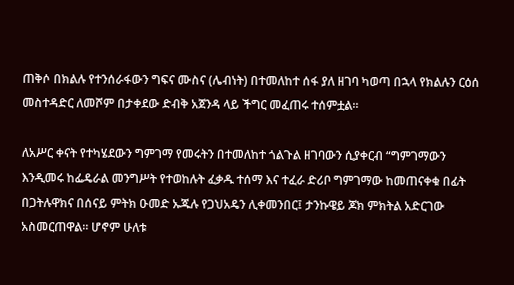ጠቅሶ በክልሉ የተንሰራፋውን ግፍና ሙስና (ሌብነት) በተመለከተ ሰፋ ያለ ዘገባ ካወጣ በኋላ የክልሉን ርዕሰ መስተዳድር ለመሾም በታቀደው ድብቅ አጀንዳ ላይ ችግር መፈጠሩ ተሰምቷል።

ለአሥር ቀናት የተካሄደውን ግምገማ የመሩትን በተመለከተ ጎልጉል ዘገባውን ሲያቀርብ “ግምገማውን እንዲመሩ ከፌዴራል መንግሥት የተወከሉት ፈቃዱ ተሰማ እና ተፈራ ድሪቦ ግምገማው ከመጠናቀቁ በፊት በጋትሉዋክና በሰናይ ምትክ ዑመድ ኡጁሉ የጋህአዴን ሊቀመንበር፤ ታንኩዌይ ጆክ ምክትል አድርገው አስመርጠዋል። ሆኖም ሁለቱ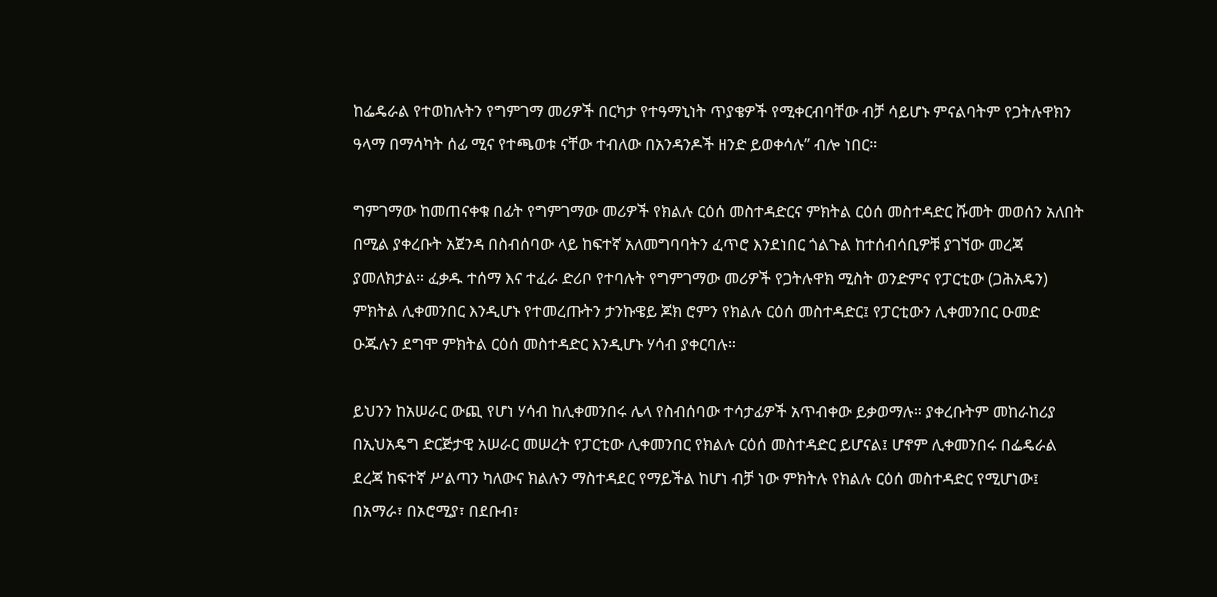ከፌዴራል የተወከሉትን የግምገማ መሪዎች በርካታ የተዓማኒነት ጥያቄዎች የሚቀርብባቸው ብቻ ሳይሆኑ ምናልባትም የጋትሉዋክን ዓላማ በማሳካት ሰፊ ሚና የተጫወቱ ናቸው ተብለው በአንዳንዶች ዘንድ ይወቀሳሉ” ብሎ ነበር።

ግምገማው ከመጠናቀቁ በፊት የግምገማው መሪዎች የክልሉ ርዕሰ መስተዳድርና ምክትል ርዕሰ መስተዳድር ሹመት መወሰን አለበት በሚል ያቀረቡት አጀንዳ በስብሰባው ላይ ከፍተኛ አለመግባባትን ፈጥሮ እንደነበር ጎልጉል ከተሰብሳቢዎቹ ያገኘው መረጃ ያመለክታል። ፈቃዱ ተሰማ እና ተፈራ ድሪቦ የተባሉት የግምገማው መሪዎች የጋትሉዋክ ሚስት ወንድምና የፓርቲው (ጋሕአዴን) ምክትል ሊቀመንበር እንዲሆኑ የተመረጡትን ታንኩዌይ ጆክ ሮምን የክልሉ ርዕሰ መስተዳድር፤ የፓርቲውን ሊቀመንበር ዑመድ ዑጁሉን ደግሞ ምክትል ርዕሰ መስተዳድር እንዲሆኑ ሃሳብ ያቀርባሉ።

ይህንን ከአሠራር ውጪ የሆነ ሃሳብ ከሊቀመንበሩ ሌላ የስብሰባው ተሳታፊዎች አጥብቀው ይቃወማሉ። ያቀረቡትም መከራከሪያ በኢህአዴግ ድርጅታዊ አሠራር መሠረት የፓርቲው ሊቀመንበር የክልሉ ርዕሰ መስተዳድር ይሆናል፤ ሆኖም ሊቀመንበሩ በፌዴራል ደረጃ ከፍተኛ ሥልጣን ካለውና ክልሉን ማስተዳደር የማይችል ከሆነ ብቻ ነው ምክትሉ የክልሉ ርዕሰ መስተዳድር የሚሆነው፤ በአማራ፣ በኦሮሚያ፣ በደቡብ፣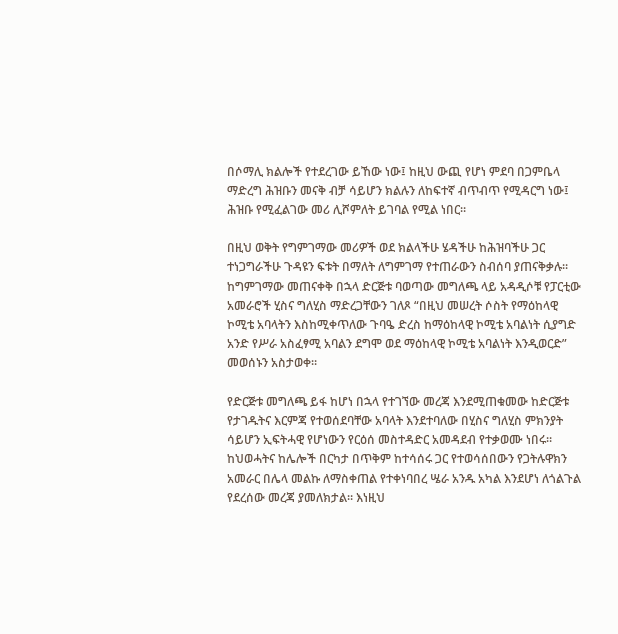በሶማሊ ክልሎች የተደረገው ይኸው ነው፤ ከዚህ ውጪ የሆነ ምደባ በጋምቤላ ማድረግ ሕዝቡን መናቅ ብቻ ሳይሆን ክልሉን ለከፍተኛ ብጥብጥ የሚዳርግ ነው፤ ሕዝቡ የሚፈልገው መሪ ሊሾምለት ይገባል የሚል ነበር።

በዚህ ወቅት የግምገማው መሪዎች ወደ ክልላችሁ ሄዳችሁ ከሕዝባችሁ ጋር ተነጋግራችሁ ጉዳዩን ፍቱት በማለት ለግምገማ የተጠራውን ስብሰባ ያጠናቅቃሉ። ከግምገማው መጠናቀቅ በኋላ ድርጅቱ ባወጣው መግለጫ ላይ አዳዲሶቹ የፓርቲው አመራሮች ሂስና ግለሂስ ማድረጋቸውን ገለጾ “በዚህ መሠረት ሶስት የማዕከላዊ ኮሚቴ አባላትን እስከሚቀጥለው ጉባዔ ድረስ ከማዕከላዊ ኮሚቴ አባልነት ሲያግድ አንድ የሥራ አስፈፃሚ አባልን ደግሞ ወደ ማዕከላዊ ኮሚቴ አባልነት እንዲወርድ” መወሰኑን አስታወቀ።

የድርጅቱ መግለጫ ይፋ ከሆነ በኋላ የተገኘው መረጃ እንደሚጠቁመው ከድርጅቱ የታገዱትና እርምጃ የተወሰደባቸው አባላት እንደተባለው በሂስና ግለሂስ ምክንያት ሳይሆን ኢፍትሓዊ የሆነውን የርዕሰ መስተዳድር አመዳደብ የተቃወሙ ነበሩ። ከህወሓትና ከሌሎች በርካታ በጥቅም ከተሳሰሩ ጋር የተወሳሰበውን የጋትሉዋክን አመራር በሌላ መልኩ ለማስቀጠል የተቀነባበረ ሤራ አንዱ አካል እንደሆነ ለጎልጉል የደረሰው መረጃ ያመለክታል። እነዚህ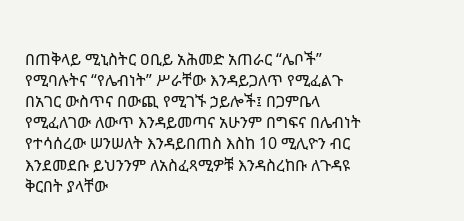በጠቅላይ ሚኒስትር ዐቢይ አሕመድ አጠራር “ሌቦች” የሚባሉትና “የሌብነት” ሥራቸው እንዳይጋለጥ የሚፈልጉ በአገር ውስጥና በውጪ የሚገኙ ኃይሎች፤ በጋምቤላ የሚፈለገው ለውጥ እንዳይመጣና አሁንም በግፍና በሌብነት የተሳሰረው ሠንሠለት እንዳይበጠስ እስከ 10 ሚሊዮን ብር እንደመደቡ ይህንንም ለአስፈጻሚዎቹ እንዳስረከቡ ለጉዳዩ ቅርበት ያላቸው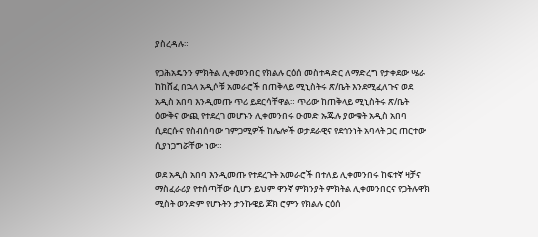ያስረዳሉ።

የጋሕአዴንን ምክትል ሊቀመንበር የክልሉ ርዕሰ መስተዳድር ለማድረግ የታቀደው ሤራ ከከሸፈ በኋላ አዲሶቹ አመራሮች በጠቅላይ ሚኒስትሩ ጽ/ቤት እንደሚፈለጉና ወደ አዲስ አበባ እንዲመጡ ጥሪ ይደርሳቸዋል። ጥሪው ከጠቅላይ ሚኒስትሩ ጽ/ቤት ዕውቅና ውጪ የተደረገ መሆኑን ሊቀመንበሩ ዑመድ ኡጁሉ ያውቁት አዲስ አበባ ሲደርሱና የስብሰባው ገምጋሚዎች ከሌሎች ወታደራዊና የደኅንነት አባላት ጋር ጠርተው ሲያነጋግሯቸው ነው።

ወደ አዲስ አበባ እንዲመጡ የተደረጉት አመራሮች በተለይ ሊቀመንበሩ ከፍተኛ ዛቻና ማስፈራሪያ የተሰጣቸው ሲሆን ይህም ዋንኛ ምክንያት ምክትል ሊቀመንበርና የጋትሉዋክ ሚስት ወንድም የሆኑትን ታንኩዌይ ጆክ ሮምን የክልሉ ርዕሰ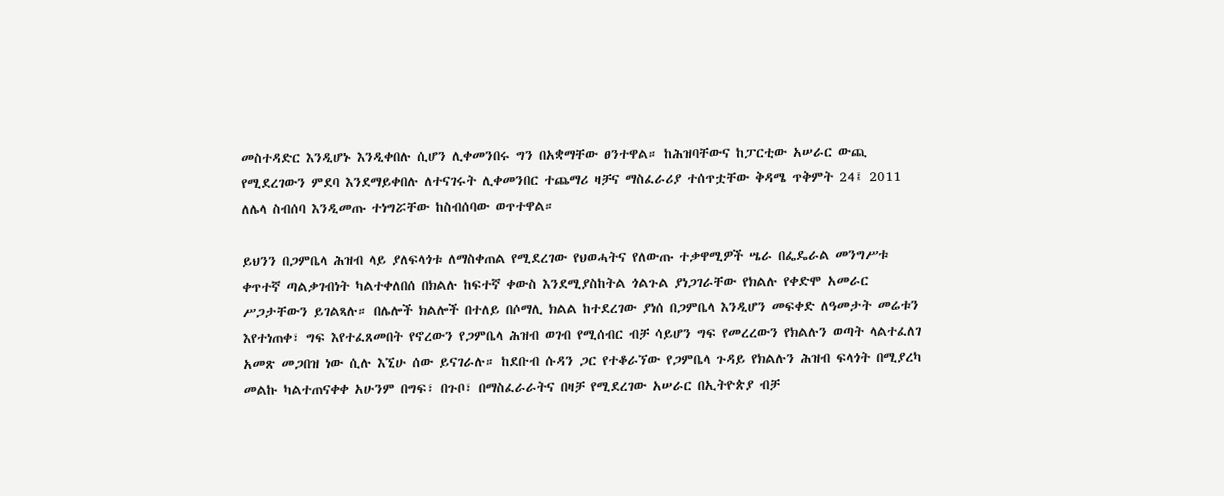መስተዳድር እንዲሆኑ እንዲቀበሉ ሲሆን ሊቀመንበሩ ግን በአቋማቸው ፀንተዋል። ከሕዝባቸውና ከፓርቲው አሠራር ውጪ የሚደረገውን ምደባ እንደማይቀበሉ ለተናገሩት ሊቀመንበር ተጨማሪ ዛቻና ማስፈራሪያ ተሰጥቷቸው ቅዳሜ ጥቅምት 24፤ 2011 ለሌላ ስብሰባ እንዲመጡ ተነግሯቸው ከስብሰባው ወጥተዋል።

ይህንን በጋምቤላ ሕዝብ ላይ ያለፍላጎቱ ለማስቀጠል የሚደረገው የህወሓትና የለውጡ ተቃዋሚዎች ሤራ በፌዴራል መንግሥቱ ቀጥተኛ ጣልቃገብነት ካልተቀለበሰ በክልሉ ከፍተኛ ቀውስ እንደሚያስከትል ጎልጉል ያነጋገራቸው የክልሉ የቀድሞ አመራር ሥጋታቸውን ይገልጻሉ። በሌሎች ክልሎች በተለይ በሶማሊ ክልል ከተደረገው ያነሰ በጋምቤላ እንዲሆን መፍቀድ ለዓመታት መሬቱን እየተነጠቀ፣ ግፍ እየተፈጸመበት የኖረውን የጋምቤላ ሕዝብ ወገብ የሚሰብር ብቻ ሳይሆን ግፍ የመረረውን የክልሉን ወጣት ላልተፈለገ አመጽ መጋበዝ ነው ሲሉ እኚሁ ሰው ይናገራሉ። ከደቡብ ሱዳን ጋር የተቆራኘው የጋምቤላ ጉዳይ የክልሉን ሕዝብ ፍላጎት በሚያረካ መልኩ ካልተጠናቀቀ አሁንም በግፍ፣ በጉቦ፣ በማስፈራራትና በዛቻ የሚደረገው አሠራር በኢትዮጵያ ብቻ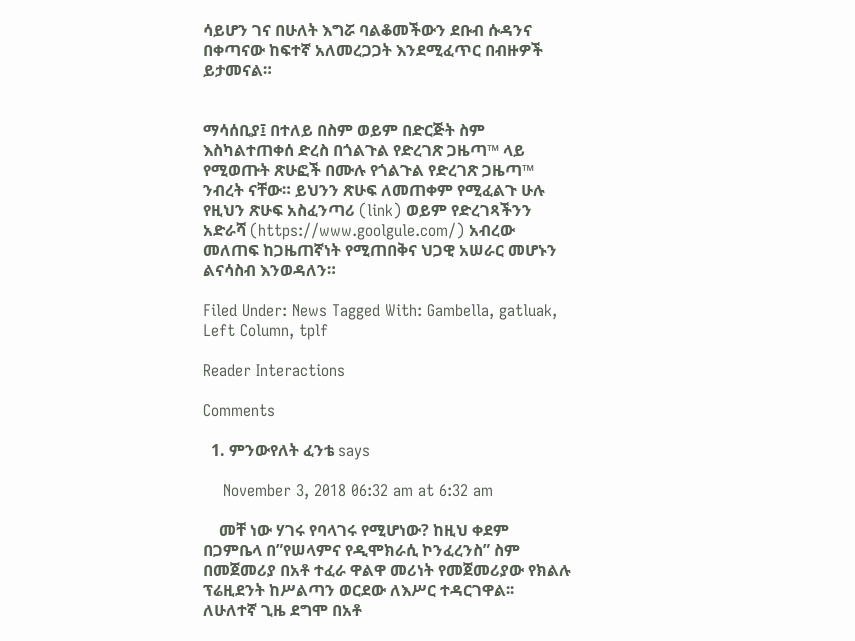ሳይሆን ገና በሁለት እግሯ ባልቆመችውን ደቡብ ሱዳንና በቀጣናው ከፍተኛ አለመረጋጋት እንደሚፈጥር በብዙዎች ይታመናል።


ማሳሰቢያ፤ በተለይ በስም ወይም በድርጅት ስም እስካልተጠቀሰ ድረስ በጎልጉል የድረገጽ ጋዜጣ™ ላይ የሚወጡት ጽሁፎች በሙሉ የጎልጉል የድረገጽ ጋዜጣ™ ንብረት ናቸው። ይህንን ጽሁፍ ለመጠቀም የሚፈልጉ ሁሉ የዚህን ጽሁፍ አስፈንጣሪ (link) ወይም የድረገጻችንን አድራሻ (https://www.goolgule.com/) አብረው መለጠፍ ከጋዜጠኛነት የሚጠበቅና ህጋዊ አሠራር መሆኑን ልናሳስብ እንወዳለን።

Filed Under: News Tagged With: Gambella, gatluak, Left Column, tplf

Reader Interactions

Comments

  1. ምንውየለት ፈንቴ says

    November 3, 2018 06:32 am at 6:32 am

    መቸ ነው ሃገሩ የባላገሩ የሚሆነው? ከዚህ ቀደም በጋምቤላ በ”የሠላምና የዲሞክራሲ ኮንፈረንስ” ስም በመጀመሪያ በአቶ ተፈራ ዋልዋ መሪነት የመጀመሪያው የክልሉ ፕሬዚደንት ከሥልጣን ወርደው ለእሥር ተዳርገዋል፡፡ ለሁለተኛ ጊዜ ደግሞ በአቶ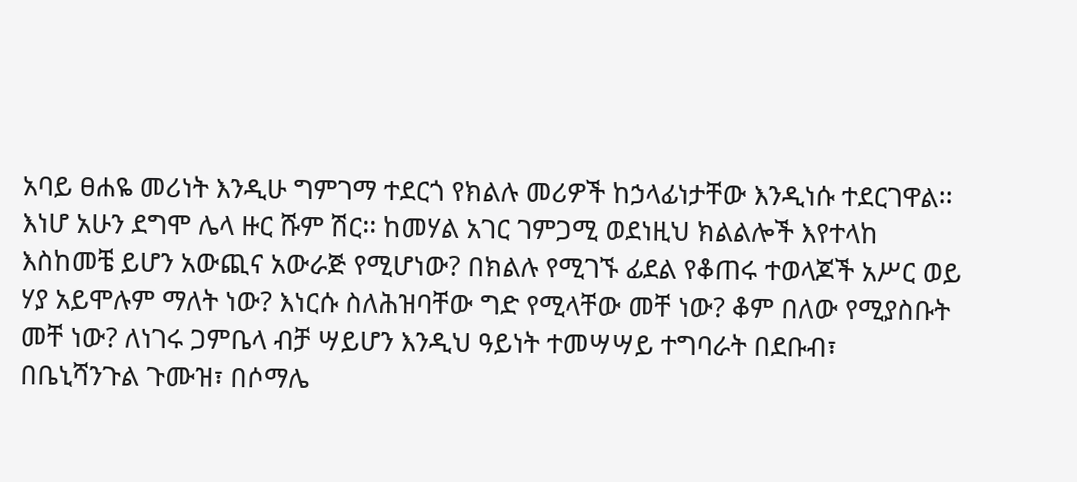አባይ ፀሐዬ መሪነት እንዲሁ ግምገማ ተደርጎ የክልሉ መሪዎች ከኃላፊነታቸው እንዲነሱ ተደርገዋል፡፡ እነሆ አሁን ደግሞ ሌላ ዙር ሹም ሽር፡፡ ከመሃል አገር ገምጋሚ ወደነዚህ ክልልሎች እየተላከ እስከመቼ ይሆን አውጪና አውራጅ የሚሆነው? በክልሉ የሚገኙ ፊደል የቆጠሩ ተወላጆች አሥር ወይ ሃያ አይሞሉም ማለት ነው? እነርሱ ስለሕዝባቸው ግድ የሚላቸው መቸ ነው? ቆም በለው የሚያስቡት መቸ ነው? ለነገሩ ጋምቤላ ብቻ ሣይሆን እንዲህ ዓይነት ተመሣሣይ ተግባራት በደቡብ፣ በቤኒሻንጉል ጉሙዝ፣ በሶማሌ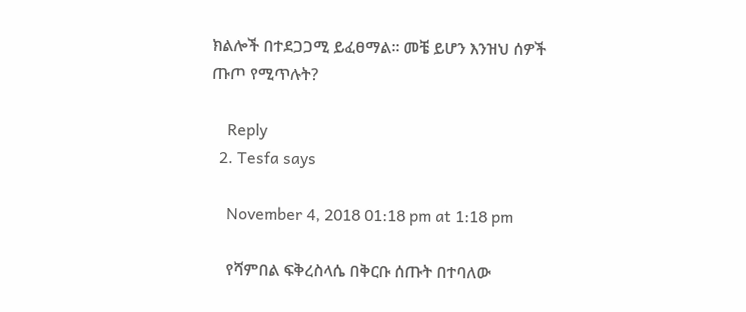ክልሎች በተደጋጋሚ ይፈፀማል፡፡ መቼ ይሆን እንዝህ ሰዎች ጡጦ የሚጥሉት?

    Reply
  2. Tesfa says

    November 4, 2018 01:18 pm at 1:18 pm

    የሻምበል ፍቅረስላሴ በቅርቡ ሰጡት በተባለው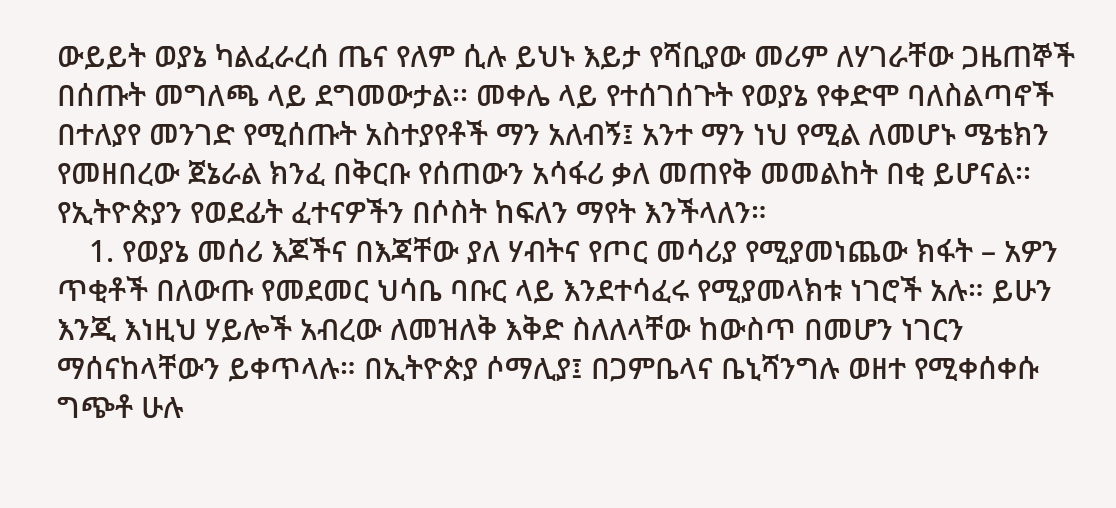ውይይት ወያኔ ካልፈራረሰ ጤና የለም ሲሉ ይህኑ እይታ የሻቢያው መሪም ለሃገራቸው ጋዜጠኞች በሰጡት መግለጫ ላይ ደግመውታል፡፡ መቀሌ ላይ የተሰገሰጉት የወያኔ የቀድሞ ባለስልጣኖች በተለያየ መንገድ የሚሰጡት አስተያየቶች ማን አለብኝ፤ አንተ ማን ነህ የሚል ለመሆኑ ሜቴክን የመዘበረው ጀኔራል ክንፈ በቅርቡ የሰጠውን አሳፋሪ ቃለ መጠየቅ መመልከት በቂ ይሆናል፡፡ የኢትዮጵያን የወደፊት ፈተናዎችን በሶስት ከፍለን ማየት እንችላለን።
    1. የወያኔ መሰሪ እጆችና በእጃቸው ያለ ሃብትና የጦር መሳሪያ የሚያመነጨው ክፋት – አዎን ጥቂቶች በለውጡ የመደመር ህሳቤ ባቡር ላይ እንደተሳፈሩ የሚያመላክቱ ነገሮች አሉ። ይሁን እንጂ እነዚህ ሃይሎች አብረው ለመዝለቅ እቅድ ስለለላቸው ከውስጥ በመሆን ነገርን ማሰናከላቸውን ይቀጥላሉ። በኢትዮጵያ ሶማሊያ፤ በጋምቤላና ቤኒሻንግሉ ወዘተ የሚቀሰቀሱ ግጭቶ ሁሉ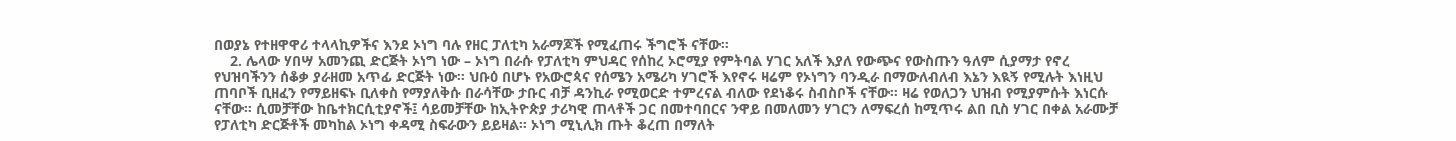በወያኔ የተዘዋዋሪ ተላላኪዎችና እንደ ኦነግ ባሉ የዘር ፓለቲካ አራማጆች የሚፈጠሩ ችግሮች ናቸው።
    2. ሌላው ሃበሣ አመንጪ ድርጅት ኦነግ ነው – ኦነግ በራሱ የፓለቲካ ምህዳር የሰከረ ኦሮሚያ የምትባል ሃገር አለች እያለ የውጭና የውስጡን ዓለም ሲያማታ የኖረ የህዝባችንን ሰቆቃ ያራዘመ አጥፊ ድርጅት ነው። ህቡዕ በሆኑ የአውሮጳና የሰሜን አሜሪካ ሃገሮች እየኖሩ ዛሬም የኦነግን ባንዲራ በማውለብለብ እኔን እዪኝ የሚሉት እነዚህ ጠባቦች ቢዘፈን የማይዘፍኑ ቢለቀስ የማያለቅሱ በራሳቸው ታቡር ብቻ ዳንኪራ የሚወርድ ተምረናል ብለው የደነቆሩ ስብስቦች ናቸው። ዛሬ የወለጋን ህዝብ የሚያምሱት እነርሱ ናቸው፡፡ ሲመቻቸው ከቤተክርሲቲያኖች፤ ሳይመቻቸው ከኢትዮጵያ ታሪካዊ ጠላቶች ጋር በመተባበርና ንዋይ በመለመን ሃገርን ለማፍረሰ ከሚጥሩ ልበ ቢስ ሃገር በቀል አራሙቻ የፓለቲካ ድርጅቶች መካከል ኦነግ ቀዳሚ ስፍራውን ይይዛል። ኦነግ ሚኒሊክ ጡት ቆረጠ በማለት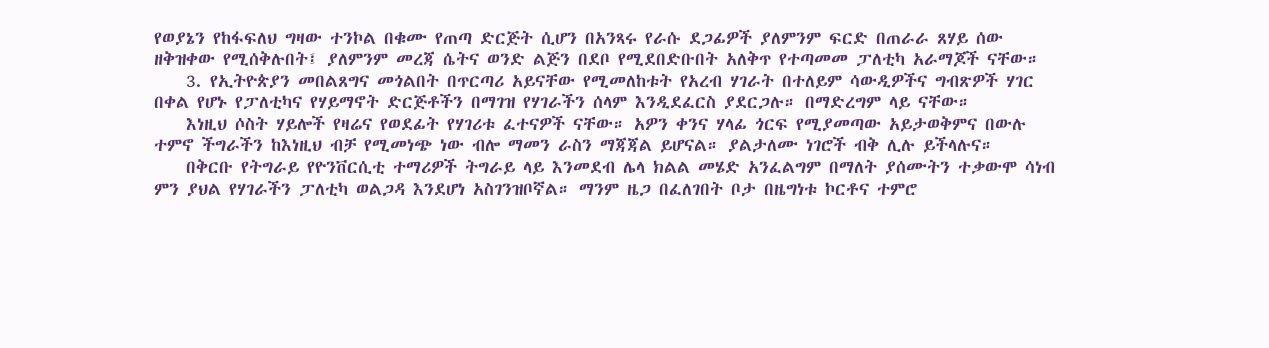የወያኔን የከፋፍለህ ግዛው ተንኮል በቁሙ የጠጣ ድርጅት ሲሆን በአንጻሩ የራሱ ደጋፊዎች ያለምንም ፍርድ በጠራራ ጸሃይ ሰው ዘቅዝቀው የሚሰቅሉበት፤ ያለምንም መረጃ ሴትና ወንድ ልጅን በደቦ የሚደበድቡበት አለቅጥ የተጣመመ ፓለቲካ አራማጆች ናቸው።
    3. የኢትዮጵያን መበልጸግና መጎልበት በጥርጣሪ አይናቸው የሚመለከቱት የአረብ ሃገራት በተለይም ሳውዲዎችና ግብጽዎች ሃገር በቀል የሆኑ የፓለቲካና የሃይማኖት ድርጅቶችን በማገዝ የሃገራችን ሰላም እንዲደፈርስ ያደርጋሉ። በማድረግም ላይ ናቸው።
    እነዚህ ሶስት ሃይሎች የዛሬና የወደፊት የሃገሪቱ ፈተናዎች ናቸው። አዎን ቀንና ሃላፊ ጎርፍ የሚያመጣው አይታወቅምና በውሉ ተምኖ ችግራችን ከእነዚህ ብቻ የሚመነጭ ነው ብሎ ማመን ራስን ማጃጃል ይሆናል። ያልታለሙ ነገሮች ብቅ ሊሉ ይችላሉና።
    በቅርቡ የትግራይ የዮንቨርሲቲ ተማሪዎች ትግራይ ላይ እንመደብ ሌላ ክልል መሄድ አንፈልግም በማለት ያሰሙትን ተቃውሞ ሳነብ ምን ያህል የሃገራችን ፓለቲካ ወልጋዳ እንደሆነ አስገንዝቦኛል። ማንም ዜጋ በፈለገበት ቦታ በዜግነቱ ኮርቶና ተምሮ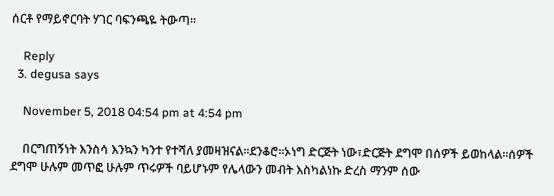ሰርቶ የማይኖርባት ሃገር ባፍንጫዬ ትውጣ።

    Reply
  3. degusa says

    November 5, 2018 04:54 pm at 4:54 pm

    በርግጠኝነት እንስሳ እንኳን ካንተ የተሻለ ያመዛዝናል፡፡ደንቆሮ፡፡ኦነግ ድርጅት ነው፣ድርጅት ደግሞ በሰዎች ይወከላል፡፡ሰዎች ደግሞ ሁሉም መጥፎ ሁሉም ጥሩዎች ባይሆኑም የሌላውን መብት እስካልነኩ ድረስ ማንም ሰው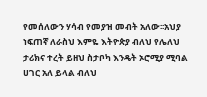የመሰለውን ሃሳብ የመያዝ መብት አለው፡፡አህያ ነፍጠኛ ለራስህ እምዬ እትዮጵያ ብለህ የሌለህ ታሪክና ተረት ይዘህ ስታቦካ እንዴት ኦሮሚያ ሚባል ሀገር አለ ይላል ብለህ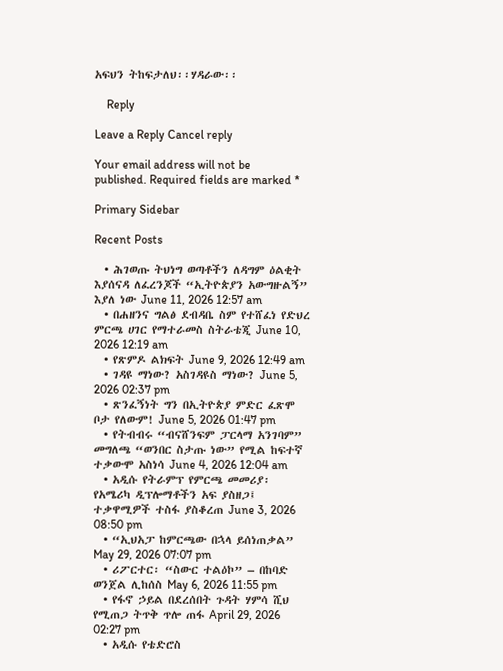አፍህን ትከፍታለህ፡፡ሃዳራው፡፡

    Reply

Leave a Reply Cancel reply

Your email address will not be published. Required fields are marked *

Primary Sidebar

Recent Posts

  • ሕገወጡ ትህነግ ወጣቶችን ለዳግም ዕልቂት እያሰናዳ ለፈረንጆች “ኢትዮጵያን አውግዙልኝ” እያለ ነው June 11, 2026 12:57 am
  • በሐዘንና ግልፅ ደብዳቤ ስም የተሸፈነ የድህረ ምርጫ ሀገር የማተራመስ ስትራቴጂ June 10, 2026 12:19 am
  • የጽምዶ ልክፍት June 9, 2026 12:49 am
  • ገዳዩ ማነው? አስገዳዩስ ማነው? June 5, 2026 02:37 pm
  • ጽንፈኝነት ግን በኢትዮጵያ ምድር ፈጽሞ ቦታ የለውም! June 5, 2026 01:47 pm
  • የትብብሩ “ብናሸንፍም ፓርላማ አንገባም” መግለጫ “ወንበር ስታጡ ነው” የሚል ከፍተኛ ተቃውሞ አስነሳ June 4, 2026 12:04 am
  • አዲሱ የትራምፕ የምርጫ መመሪያ፡ የአሜሪካ ዲፕሎማቶችን አፍ ያስዘጋ፤ ተቃዋሚዎች ተስፋ ያስቆረጠ June 3, 2026 08:50 pm
  • “ኢህአፓ ከምርጫው በኋላ ይሰነጠቃል” May 29, 2026 07:07 pm
  • ሪፖርተር፡ “ስውር ተልዕኮ” – በከባድ ወንጀል ሊከሰስ May 6, 2026 11:55 pm
  • የፋኖ ኃይል በደረሰበት ጉዳት ሃምሳ ሺህ የሚጠጋ ትጥቅ ጥሎ ጠፋ April 29, 2026 02:27 pm
  • አዲሱ የቴድሮስ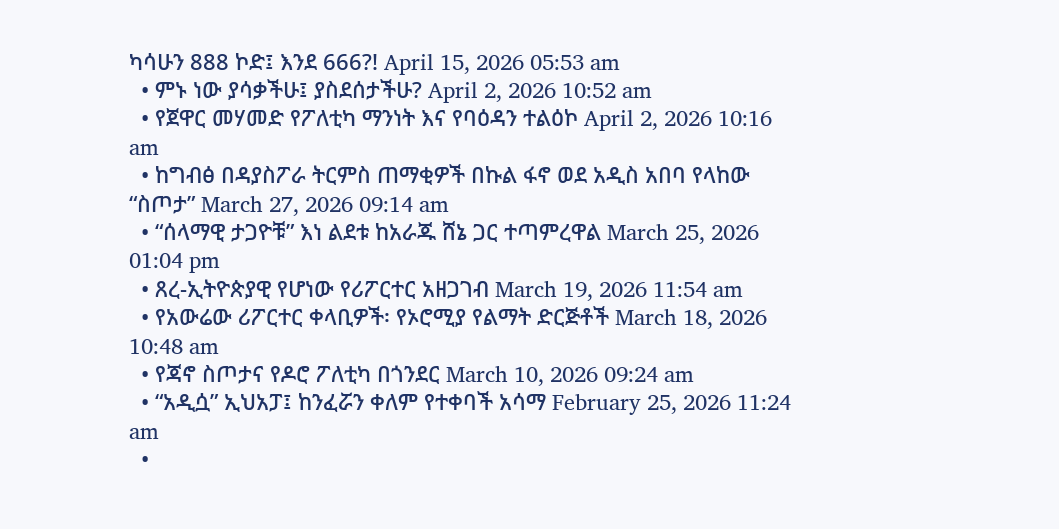ካሳሁን 888 ኮድ፤ እንደ 666?! April 15, 2026 05:53 am
  • ምኑ ነው ያሳቃችሁ፤ ያስደሰታችሁ? April 2, 2026 10:52 am
  • የጀዋር መሃመድ የፖለቲካ ማንነት እና የባዕዳን ተልዕኮ April 2, 2026 10:16 am
  • ከግብፅ በዳያስፖራ ትርምስ ጠማቂዎች በኩል ፋኖ ወደ አዲስ አበባ የላከው “ስጦታ” March 27, 2026 09:14 am
  • “ሰላማዊ ታጋዮቹ” እነ ልደቱ ከአራጁ ሸኔ ጋር ተጣምረዋል March 25, 2026 01:04 pm
  • ጸረ-ኢትዮጵያዊ የሆነው የሪፖርተር አዘጋገብ March 19, 2026 11:54 am
  • የአውሬው ሪፖርተር ቀላቢዎች፡ የኦሮሚያ የልማት ድርጅቶች March 18, 2026 10:48 am
  • የጃኖ ስጦታና የዶሮ ፖለቲካ በጎንደር March 10, 2026 09:24 am
  • “አዲሷ” ኢህአፓ፤ ከንፈሯን ቀለም የተቀባች አሳማ February 25, 2026 11:24 am
  •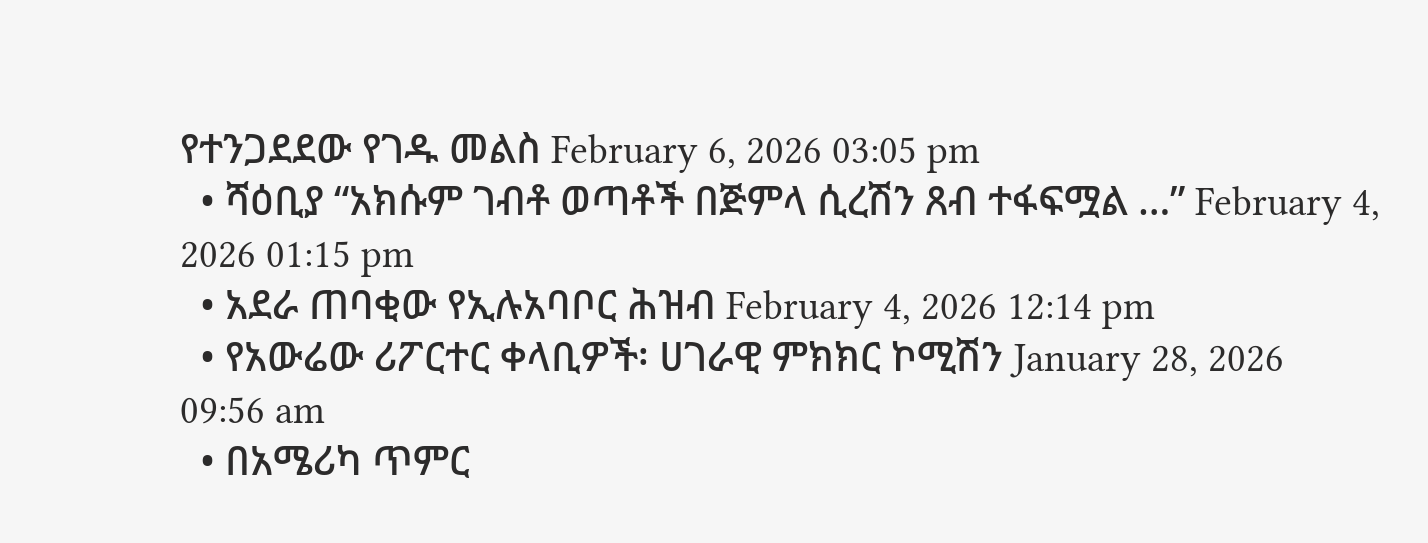የተንጋደደው የገዱ መልስ February 6, 2026 03:05 pm
  • ሻዕቢያ “አክሱም ገብቶ ወጣቶች በጅምላ ሲረሽን ጸብ ተፋፍሟል …” February 4, 2026 01:15 pm
  • አደራ ጠባቂው የኢሉአባቦር ሕዝብ February 4, 2026 12:14 pm
  • የአውሬው ሪፖርተር ቀላቢዎች፡ ሀገራዊ ምክክር ኮሚሽን January 28, 2026 09:56 am
  • በአሜሪካ ጥምር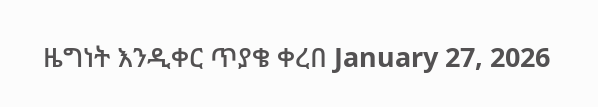ዜግነት እንዲቀር ጥያቄ ቀረበ January 27, 2026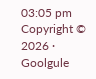03:05 pm
Copyright © 2026 · Goolgule